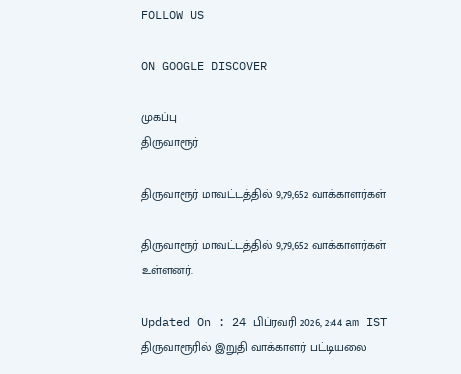FOLLOW US

ON GOOGLE DISCOVER

முகப்பு
திருவாரூர்

திருவாரூர் மாவட்டத்தில் 9,79,652 வாக்காளர்கள்

திருவாரூர் மாவட்டத்தில் 9,79,652 வாக்காளர்கள் உள்ளனர்.

Updated On : 24 பிப்ரவரி 2026, 2:44 am IST
திருவாரூரில் இறுதி வாக்காளர் பட்டியலை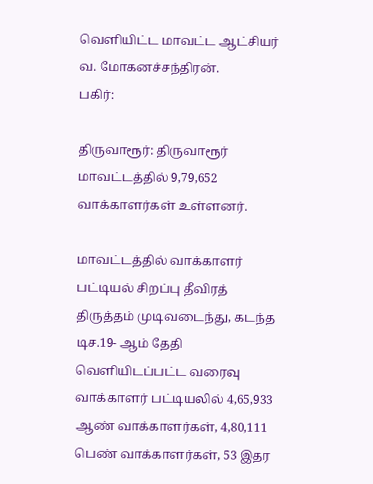வெளியிட்ட மாவட்ட ஆட்சியர் வ. மோகனச்சந்திரன்.
பகிர்:

திருவாரூர்: திருவாரூர் மாவட்டத்தில் 9,79,652 வாக்காளர்கள் உள்ளனர்.

மாவட்டத்தில் வாக்காளர் பட்டியல் சிறப்பு தீவிரத் திருத்தம் முடிவடைந்து, கடந்த டிச.19- ஆம் தேதி வெளியிடப்பட்ட வரைவு வாக்காளர் பட்டியலில் 4,65,933 ஆண் வாக்காளர்கள், 4,80,111 பெண் வாக்காளர்கள், 53 இதர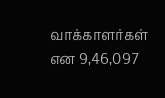வாக்காளர்கள் என 9,46,097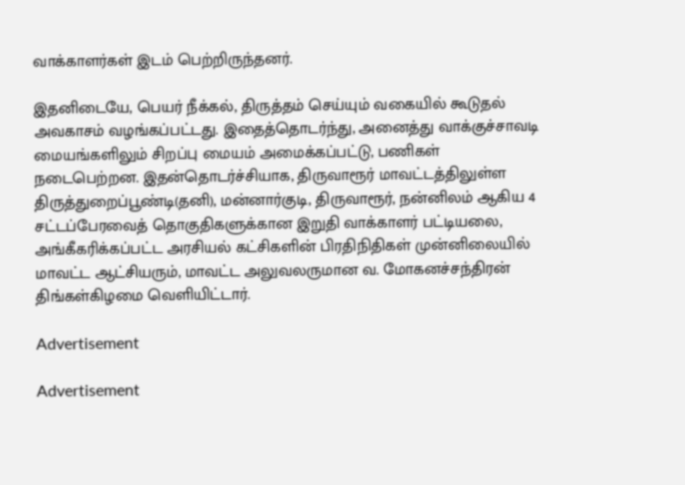வாக்காளர்கள் இடம் பெற்றிருந்தனர்.

இதனிடையே, பெயர் நீக்கல், திருத்தம் செய்யும் வகையில் கூடுதல் அவகாசம் வழங்கப்பட்டது. இதைத்தொடர்ந்து, அனைத்து வாக்குச்சாவடி மையங்களிலும் சிறப்பு மையம் அமைக்கப்பட்டு, பணிகள் நடைபெற்றன. இதன்தொடர்ச்சியாக, திருவாரூர் மாவட்டத்திலுள்ள திருத்துறைப்பூண்டி(தனி), மன்னார்குடி, திருவாரூர், நன்னிலம் ஆகிய 4 சட்டப்பேரவைத் தொகுதிகளுக்கான இறுதி வாக்காளர் பட்டியலை, அங்கீகரிக்கப்பட்ட அரசியல் கட்சிகளின் பிரதிநிதிகள் முன்னிலையில் மாவட்ட ஆட்சியரும், மாவட்ட அலுவலருமான வ. மோகனச்சந்திரன் திங்கள்கிழமை வெளியிட்டார்.

Advertisement

Advertisement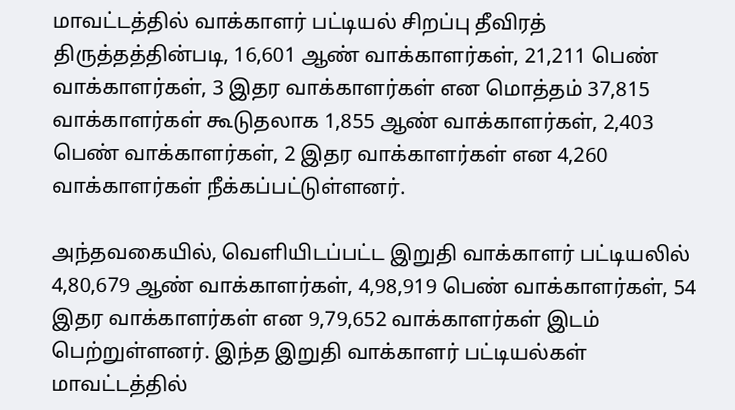மாவட்டத்தில் வாக்காளர் பட்டியல் சிறப்பு தீவிரத் திருத்தத்தின்படி, 16,601 ஆண் வாக்காளர்கள், 21,211 பெண் வாக்காளர்கள், 3 இதர வாக்காளர்கள் என மொத்தம் 37,815 வாக்காளர்கள் கூடுதலாக 1,855 ஆண் வாக்காளர்கள், 2,403 பெண் வாக்காளர்கள், 2 இதர வாக்காளர்கள் என 4,260 வாக்காளர்கள் நீக்கப்பட்டுள்ளனர்.

அந்தவகையில், வெளியிடப்பட்ட இறுதி வாக்காளர் பட்டியலில் 4,80,679 ஆண் வாக்காளர்கள், 4,98,919 பெண் வாக்காளர்கள், 54 இதர வாக்காளர்கள் என 9,79,652 வாக்காளர்கள் இடம் பெற்றுள்ளனர். இந்த இறுதி வாக்காளர் பட்டியல்கள் மாவட்டத்தில்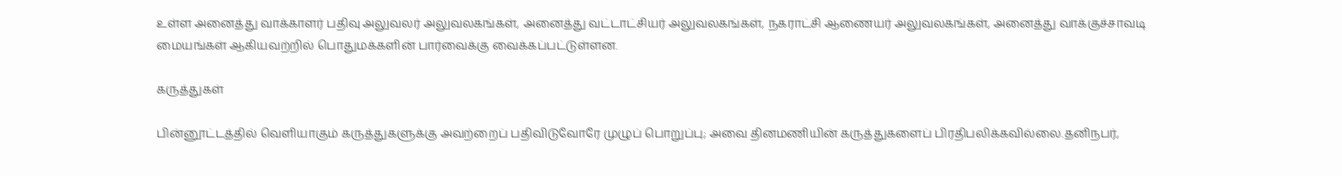உள்ள அனைத்து வாக்காளர் பதிவு அலுவலர் அலுவலகங்கள், அனைத்து வட்டாட்சியர் அலுவலகங்கள், நகராட்சி ஆணையர் அலுவலகங்கள், அனைத்து வாக்குச்சாவடி மையங்கள் ஆகியவற்றில் பொதுமக்களின் பார்வைக்கு வைக்கப்பட்டுள்ளன.

கருத்துகள்

பின்னூட்டத்தில் வெளியாகும் கருத்துகளுக்கு அவற்றைப் பதிவிடுவோரே முழுப் பொறுப்பு; அவை தினமணியின் கருத்துகளைப் பிரதிபலிக்கவில்லை.தனிநபர்,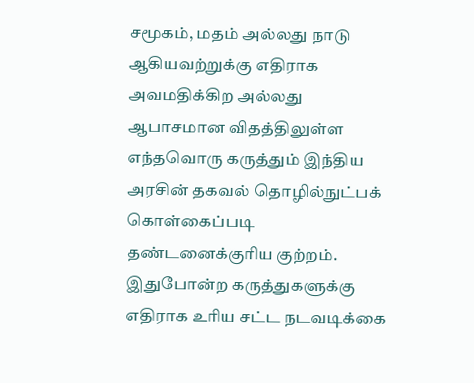சமூகம், மதம் அல்லது நாடு ஆகியவற்றுக்கு எதிராக அவமதிக்கிற அல்லது ஆபாசமான விதத்திலுள்ள எந்தவொரு கருத்தும் இந்திய அரசின் தகவல் தொழில்நுட்பக் கொள்கைப்படி தண்டனைக்குரிய குற்றம். இதுபோன்ற கருத்துகளுக்கு எதிராக உரிய சட்ட நடவடிக்கை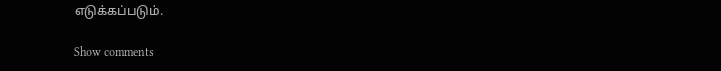எடுக்கப்படும்.

Show comments